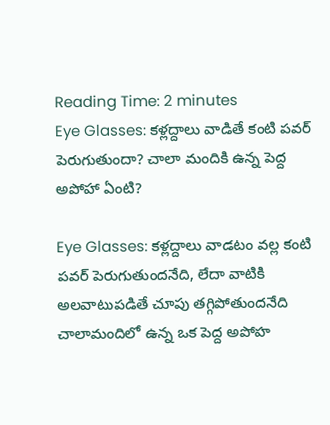Reading Time: 2 minutes
Eye Glasses: కళ్లద్దాలు వాడితే కంటి పవర్ పెరుగుతుందా? చాలా మందికి ఉన్న పెద్ద అపోహా ఏంటి?

Eye Glasses: కళ్లద్దాలు వాడటం వల్ల కంటి పవర్ పెరుగుతుందనేది, లేదా వాటికి అలవాటుపడితే చూపు తగ్గిపోతుందనేది చాలామందిలో ఉన్న ఒక పెద్ద అపోహ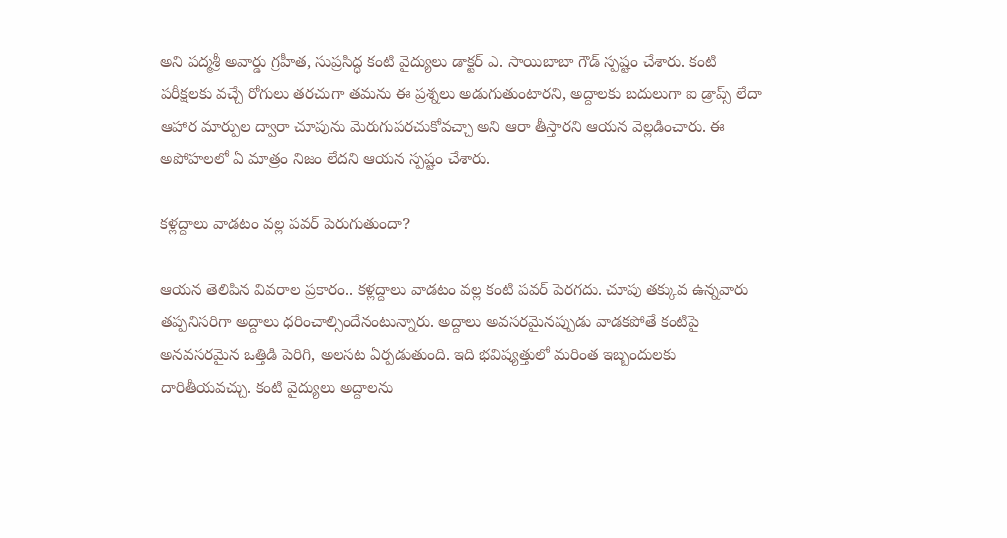అని పద్మశ్రీ అవార్డు గ్రహీత, సుప్రసిద్ధ కంటి వైద్యులు డాక్టర్ ఎ. సాయిబాబా గౌడ్ స్పష్టం చేశారు. కంటి పరీక్షలకు వచ్చే రోగులు తరచుగా తమను ఈ ప్రశ్నలు అడుగుతుంటారని, అద్దాలకు బదులుగా ఐ డ్రాప్స్ లేదా ఆహార మార్పుల ద్వారా చూపును మెరుగుపరచుకోవచ్చా అని ఆరా తీస్తారని ఆయన వెల్లడించారు. ఈ అపోహలలో ఏ మాత్రం నిజం లేదని ఆయన స్పష్టం చేశారు.

కళ్లద్దాలు వాడటం వల్ల పవర్ పెరుగుతుందా?

ఆయన తెలిపిన వివరాల ప్రకారం.. కళ్లద్దాలు వాడటం వల్ల కంటి పవర్ పెరగదు. చూపు తక్కువ ఉన్నవారు తప్పనిసరిగా అద్దాలు ధరించాల్సిందేనంటున్నారు. అద్దాలు అవసరమైనప్పుడు వాడకపోతే కంటిపై అనవసరమైన ఒత్తిడి పెరిగి, అలసట ఏర్పడుతుంది. ఇది భవిష్యత్తులో మరింత ఇబ్బందులకు దారితీయవచ్చు. కంటి వైద్యులు అద్దాలను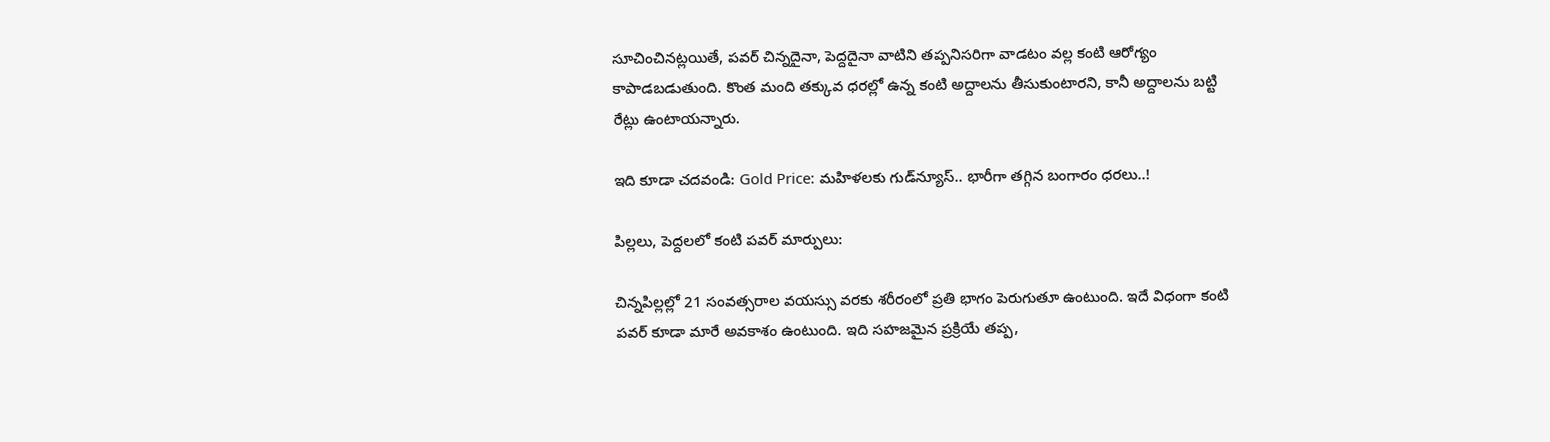సూచించినట్లయితే, పవర్ చిన్నదైనా, పెద్దదైనా వాటిని తప్పనిసరిగా వాడటం వల్ల కంటి ఆరోగ్యం కాపాడబడుతుంది. కొంత మంది తక్కువ ధరల్లో ఉన్న కంటి అద్దాలను తీసుకుంటారని, కానీ అద్దాలను బట్టి రేట్లు ఉంటాయన్నారు.

ఇది కూడా చదవండి: Gold Price: మహిళలకు గుడ్‌న్యూస్‌.. భారీగా తగ్గిన బంగారం ధరలు..!

పిల్లలు, పెద్దలలో కంటి పవర్ మార్పులు:

చిన్నపిల్లల్లో 21 సంవత్సరాల వయస్సు వరకు శరీరంలో ప్రతి భాగం పెరుగుతూ ఉంటుంది. ఇదే విధంగా కంటి పవర్ కూడా మారే అవకాశం ఉంటుంది. ఇది సహజమైన ప్రక్రియే తప్ప,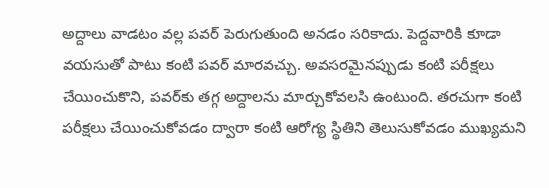అద్దాలు వాడటం వల్ల పవర్ పెరుగుతుంది అనడం సరికాదు. పెద్దవారికి కూడా వయసుతో పాటు కంటి పవర్ మారవచ్చు. అవసరమైనప్పుడు కంటి పరీక్షలు చేయించుకొని, పవర్‌కు తగ్గ అద్దాలను మార్చుకోవలసి ఉంటుంది. తరచుగా కంటి పరీక్షలు చేయించుకోవడం ద్వారా కంటి ఆరోగ్య స్థితిని తెలుసుకోవడం ముఖ్యమని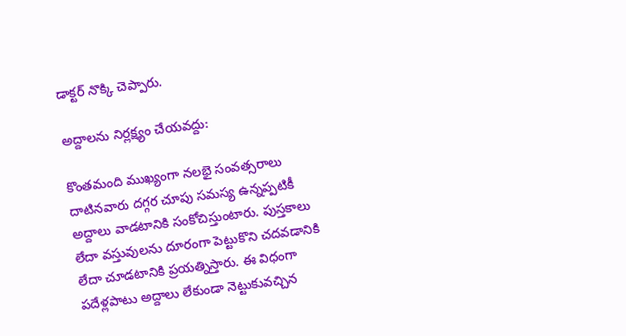డాక్టర్ నొక్కి చెప్పారు.

అద్దాలను నిర్లక్ష్యం చేయవద్దు:

కొంతమంది ముఖ్యంగా నలభై సంవత్సరాలు దాటినవారు దగ్గర చూపు సమస్య ఉన్నప్పటికీ అద్దాలు వాడటానికి సంకోచిస్తుంటారు. పుస్తకాలు లేదా వస్తువులను దూరంగా పెట్టుకొని చదవడానికి లేదా చూడటానికి ప్రయత్నిస్తారు. ఈ విధంగా పదేళ్లపాటు అద్దాలు లేకుండా నెట్టుకువచ్చిన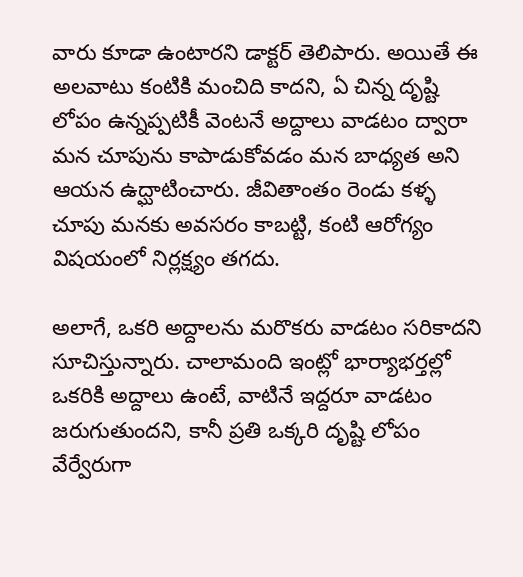వారు కూడా ఉంటారని డాక్టర్ తెలిపారు. అయితే ఈ అలవాటు కంటికి మంచిది కాదని, ఏ చిన్న దృష్టి లోపం ఉన్నప్పటికీ వెంటనే అద్దాలు వాడటం ద్వారా మన చూపును కాపాడుకోవడం మన బాధ్యత అని ఆయన ఉద్ఘాటించారు. జీవితాంతం రెండు కళ్ళ చూపు మనకు అవసరం కాబట్టి, కంటి ఆరోగ్యం విషయంలో నిర్లక్ష్యం తగదు.

అలాగే, ఒకరి అద్దాలను మరొకరు వాడటం సరికాదని సూచిస్తున్నారు. చాలామంది ఇంట్లో భార్యాభర్తల్లో ఒకరికి అద్దాలు ఉంటే, వాటినే ఇద్దరూ వాడటం జరుగుతుందని, కానీ ప్రతి ఒక్కరి దృష్టి లోపం వేర్వేరుగా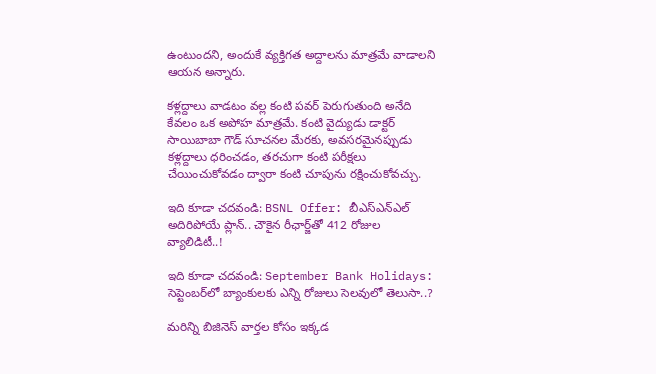ఉంటుందని, అందుకే వ్యక్తిగత అద్దాలను మాత్రమే వాడాలని ఆయన అన్నారు.

కళ్లద్దాలు వాడటం వల్ల కంటి పవర్ పెరుగుతుంది అనేది కేవలం ఒక అపోహ మాత్రమే. కంటి వైద్యుడు డాక్టర్ సాయిబాబా గౌడ్ సూచనల మేరకు, అవసరమైనప్పుడు కళ్లద్దాలు ధరించడం, తరచుగా కంటి పరీక్షలు చేయించుకోవడం ద్వారా కంటి చూపును రక్షించుకోవచ్చు.

ఇది కూడా చదవండి: BSNL Offer: బీఎస్‌ఎన్‌ఎల్‌ అదిరిపోయే ప్లాన్‌.. చౌకైన రీఛార్జ్‌తో 412 రోజుల వ్యాలిడిటీ..!

ఇది కూడా చదవండి: September Bank Holidays: సెప్టెంబర్‌లో బ్యాంకులకు ఎన్ని రోజులు సెలవులో తెలుసా..?

మరిన్ని బిజినెస్ వార్తల కోసం ఇక్కడ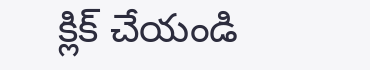క్లిక్ చేయండి